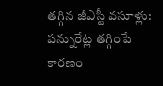తగ్గిన జీఎస్టీ వసూళ్లు: పన్నురేట్ల తగ్గింపే కారణం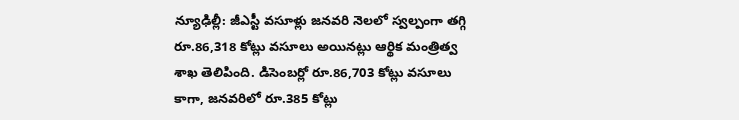న్యూఢిల్లీ: జీఎస్టీ వసూళ్లు జనవరి నెలలో స్వల్పంగా తగ్గి రూ.86,318 కోట్లు వసూలు అయినట్లు ఆర్థిక మంత్రిత్వ శాఖ తెలిపింది. డిసెంబర్లో రూ.86,703 కోట్లు వసూలు కాగా, జనవరిలో రూ.385 కోట్లు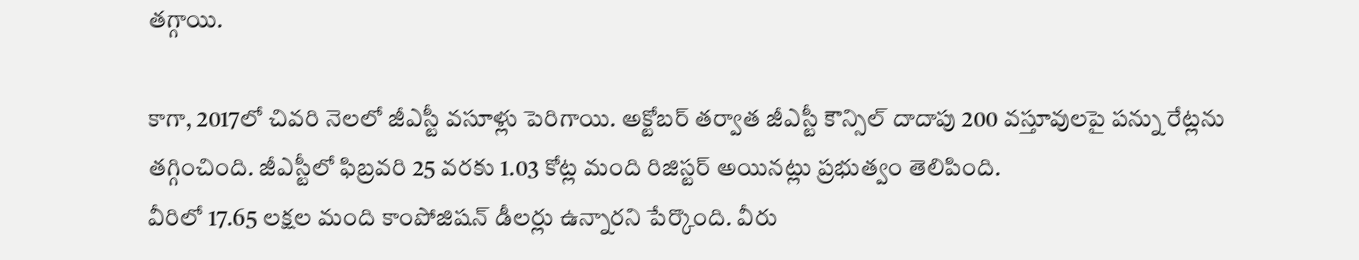తగ్గాయి.

కాగా, 2017లో చివరి నెలలో జీఎస్టీ వసూళ్లు పెరిగాయి. అక్టోబర్ తర్వాత జీఎస్టీ కౌన్సిల్ దాదాపు 200 వస్తూవులపై పన్ను రేట్లను తగ్గించింది. జీఎస్టీలో ఫిబ్రవరి 25 వరకు 1.03 కోట్ల మంది రిజిస్టర్ అయినట్లు ప్రభుత్వం తెలిపింది.
వీరిలో 17.65 లక్షల మంది కాంపోజిషన్ డీలర్లు ఉన్నారని పేర్కొంది. వీరు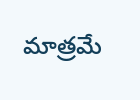మాత్రమే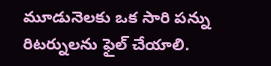మూడునెలకు ఒక సారి పన్ను రిటర్నులను ఫైల్ చేయాలి.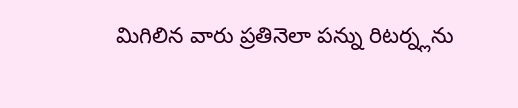మిగిలిన వారు ప్రతినెలా పన్ను రిటర్న్లను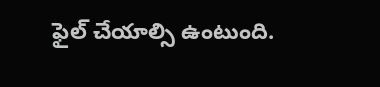ఫైల్ చేయాల్సి ఉంటుంది.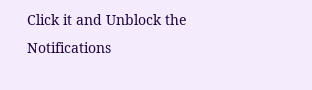Click it and Unblock the Notifications